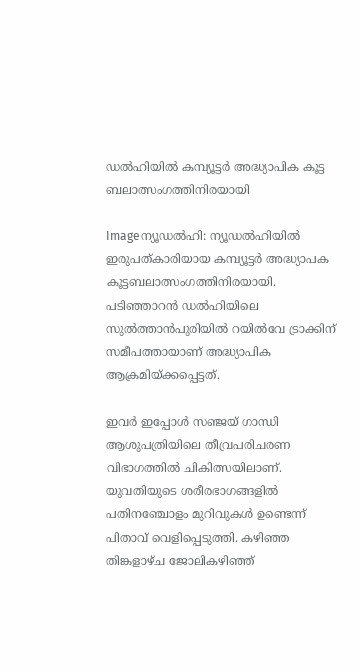ഡല്‍ഹിയില്‍ കമ്പ്യൂട്ടര്‍ അദ്ധ്യാപിക കൂട്ട ബലാത്സംഗത്തിനിരയായി

Imageന്യൂഡല്‍ഹി: ന്യൂഡല്‍ഹിയില്‍ ഇരുപത്കാരിയായ കമ്പ്യൂട്ടര്‍ അദ്ധ്യാപക കൂട്ടബലാത്സംഗത്തിനിരയായി. പടിഞ്ഞാറന്‍ ഡല്‍ഹിയിലെ സുല്‍ത്താന്‍പുരിയില്‍ റയില്‍വേ ട്രാക്കിന്‌ സമീപത്തായാണ്‌ അദ്ധ്യാപിക ആക്രമിയ്ക്കപ്പെട്ടത്‌.

ഇവര്‍ ഇപ്പോള്‍ സഞ്ജയ്‌ ഗാന്ധി ആശുപത്രിയിലെ തീവ്രപരിചരണ വിഭാഗത്തില്‍ ചികിത്സയിലാണ്‌. യുവതിയുടെ ശരീരഭാഗങ്ങളില്‍ പതിനഞ്ചോളം മുറിവുകള്‍ ഉണ്ടെന്ന്‌ പിതാവ്‌ വെളിപ്പെടുത്തി. കഴിഞ്ഞ തിങ്കളാഴ്ച ജോലികഴിഞ്ഞ്‌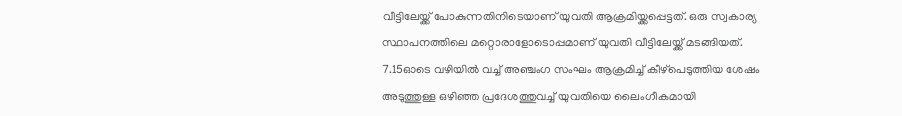വീട്ടിലേയ്ക്ക്‌ പോകുന്നതിനിടെയാണ്‌ യുവതി ആക്രമിയ്ക്കപ്പെട്ടത്‌. ഒരു സ്വകാര്യ സ്ഥാപനത്തിലെ മറ്റൊരാളോടൊപ്പമാണ്‌ യുവതി വീട്ടിലേയ്ക്ക്‌ മടങ്ങിയത്‌. 7.15ഓടെ വഴിയില്‍ വച്ച്‌ അഞ്ചംഗ സംഘം ആക്രമിച്ച്‌ കീഴ്പെടുത്തിയ ശേഷം അടുത്തുള്ള ഒഴിഞ്ഞ പ്രദേശത്തുവച്ച്‌ യുവതിയെ ലൈംഗീകമായി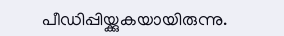പീഡിപ്പിയ്ക്കുകയായിരുന്നു.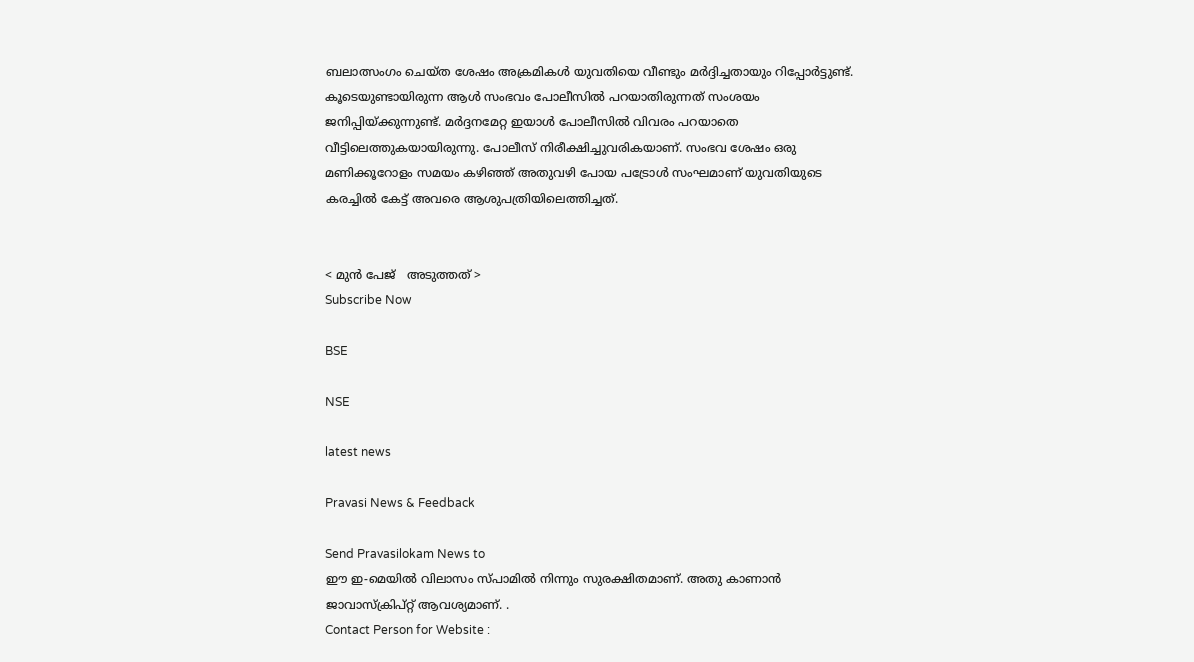ബലാത്സംഗം ചെയ്ത ശേഷം അക്രമികള്‍ യുവതിയെ വീണ്ടും മര്‍ദ്ദിച്ചതായും റിപ്പോര്‍ട്ടുണ്ട്‌. കൂടെയുണ്ടായിരുന്ന ആള്‍ സംഭവം പോലീസില്‍ പറയാതിരുന്നത്‌ സംശയം ജനിപ്പിയ്ക്കുന്നുണ്ട്‌. മര്‍ദ്ദനമേറ്റ ഇയാള്‍ പോലീസില്‍ വിവരം പറയാതെ വീട്ടിലെത്തുകയായിരുന്നു. പോലീസ്‌ നിരീക്ഷിച്ചുവരികയാണ്‌. സംഭവ ശേഷം ഒരു മണിക്കൂറോളം സമയം കഴിഞ്ഞ്‌ അതുവഴി പോയ പട്രോള്‍ സംഘമാണ്‌ യുവതിയുടെ കരച്ചില്‍ കേട്ട്‌ അവരെ ആശുപത്രിയിലെത്തിച്ചത്‌.


< മുന്‍ പേജ്‌   അടുത്തത് >
Subscribe Now

BSE

NSE

latest news

Pravasi News & Feedback

Send Pravasilokam News to
ഈ ഇ-മെയില്‍ വിലാസം സ്‌പാമില്‍ നിന്നും സുരക്ഷിതമാണ്‌. അതു കാണാന്‍ ജാവാസ്ക്രിപ്റ്റ്‌ ആവശ്യമാണ്‌. .
Contact Person for Website :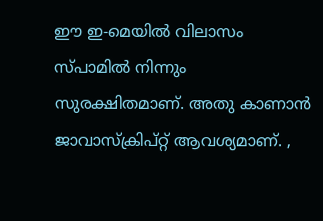ഈ ഇ-മെയില്‍ വിലാസം സ്‌പാമില്‍ നിന്നും സുരക്ഷിതമാണ്‌. അതു കാണാന്‍ ജാവാസ്ക്രിപ്റ്റ്‌ ആവശ്യമാണ്‌. ,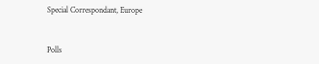Special Correspondant, Europe


Polls